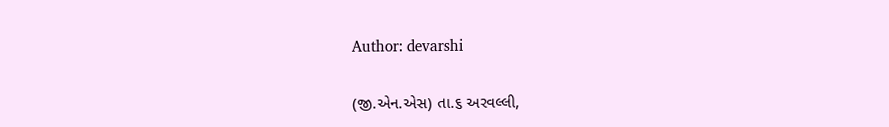Author: devarshi

(જી.એન.એસ) તા.૬ અરવલ્લી,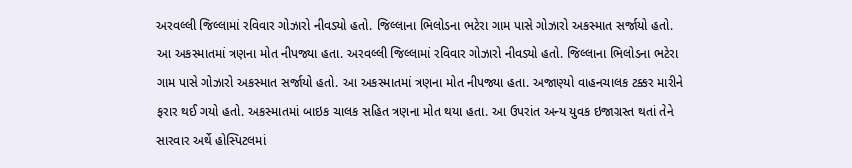અરવલ્લી જિલ્લામાં રવિવાર ગોઝારો નીવડ્યો હતો. જિલ્લાના ભિલોડના ભટેરા ગામ પાસે ગોઝારો અકસ્માત સર્જાયો હતો. આ અકસ્માતમાં ત્રણના મોત નીપજ્યા હતા. અરવલ્લી જિલ્લામાં રવિવાર ગોઝારો નીવડ્યો હતો. જિલ્લાના ભિલોડના ભટેરા ગામ પાસે ગોઝારો અકસ્માત સર્જાયો હતો. આ અકસ્માતમાં ત્રણના મોત નીપજ્યા હતા. અજાણ્યો વાહનચાલક ટક્કર મારીને ફરાર થઈ ગયો હતો. અકસ્માતમાં બાઇક ચાલક સહિત ત્રણના મોત થયા હતા. આ ઉપરાંત અન્ય યુવક ઇજાગ્રસ્ત થતાં તેને સારવાર અર્થે હોસ્પિટલમાં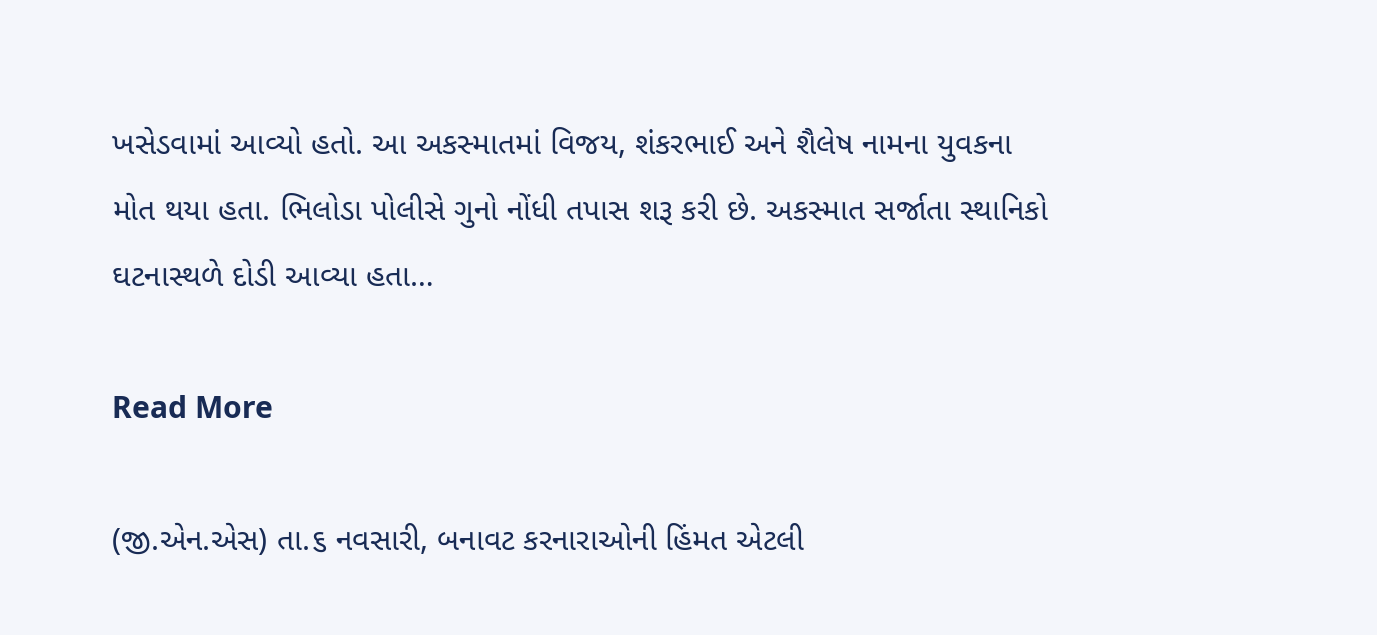ખસેડવામાં આવ્યો હતો. આ અકસ્માતમાં વિજય, શંકરભાઈ અને શૈલેષ નામના યુવકના મોત થયા હતા. ભિલોડા પોલીસે ગુનો નોંધી તપાસ શરૂ કરી છે. અકસ્માત સર્જાતા સ્થાનિકો ઘટનાસ્થળે દોડી આવ્યા હતા…

Read More

(જી.એન.એસ) તા.૬ નવસારી, બનાવટ કરનારાઓની હિંમત એટલી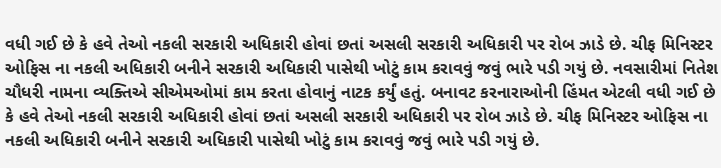વધી ગઈ છે કે હવે તેઓ નકલી સરકારી અધિકારી હોવાં છતાં અસલી સરકારી અધિકારી પર રોબ ઝાડે છે. ચીફ મિનિસ્ટર ઓફિસ ના નકલી અધિકારી બનીને સરકારી અધિકારી પાસેથી ખોટું કામ કરાવવું જવું ભારે પડી ગયું છે. નવસારીમાં નિતેશ ચૌધરી નામના વ્યક્તિએ સીએમઓમાં કામ કરતા હોવાનું નાટક કર્યું હતું. બનાવટ કરનારાઓની હિંમત એટલી વધી ગઈ છે કે હવે તેઓ નકલી સરકારી અધિકારી હોવાં છતાં અસલી સરકારી અધિકારી પર રોબ ઝાડે છે. ચીફ મિનિસ્ટર ઓફિસ ના નકલી અધિકારી બનીને સરકારી અધિકારી પાસેથી ખોટું કામ કરાવવું જવું ભારે પડી ગયું છે.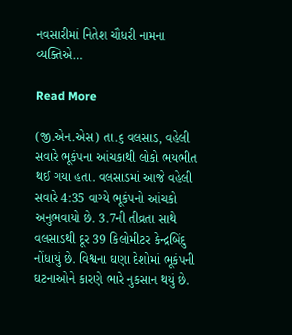નવસારીમાં નિતેશ ચૌધરી નામના વ્યક્તિએ…

Read More

(જી.એન.એસ) તા.૬ વલસાડ, વહેલી સવારે ભૂકંપના આંચકાથી લોકો ભયભીત થઈ ગયા હતા. વલસાડમાં આજે વહેલી સવારે 4:35 વાગ્યે ભૂકંપનો આંચકો અનુભવાયો છે. 3.7ની તીવ્રતા સાથે વલસાડથી દૂર 39 કિલોમીટર કેન્દ્રબિંદુ નોંધાયું છે. વિશ્વના ઘણા દેશોમાં ભૂકંપની ઘટનાઓને કારણે ભારે નુકસાન થયું છે.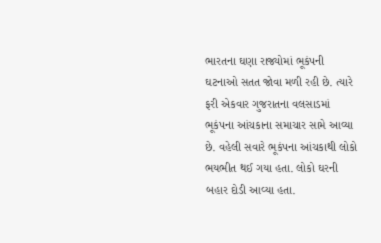ભારતના ઘણા રાજ્યોમાં ભૂકંપની ઘટનાઓ સતત જોવા મળી રહી છે. ત્યારે ફરી એકવાર ગુજરાતના વલસાડમાં ભૂકંપના આંચકાના સમાચાર સામે આવ્યા છે. વહેલી સવારે ભૂકંપના આંચકાથી લોકો ભયભીત થઈ ગયા હતા. લોકો ઘરની બહાર દોડી આવ્યા હતા.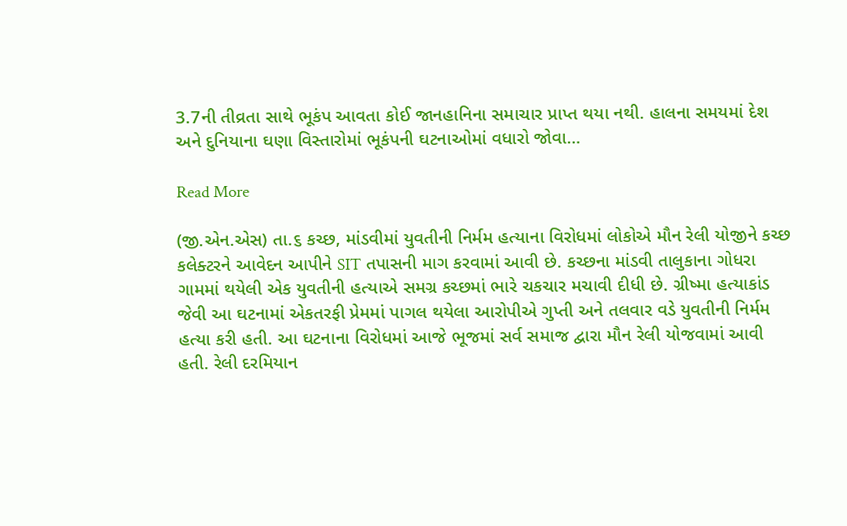3.7ની તીવ્રતા સાથે ભૂકંપ આવતા કોઈ જાનહાનિના સમાચાર પ્રાપ્ત થયા નથી. હાલના સમયમાં દેશ અને દુનિયાના ઘણા વિસ્તારોમાં ભૂકંપની ઘટનાઓમાં વધારો જોવા…

Read More

(જી.એન.એસ) તા.૬ કચ્છ, માંડવીમાં યુવતીની નિર્મમ હત્યાના વિરોધમાં લોકોએ મૌન રેલી યોજીને કચ્છ કલેક્ટરને આવેદન આપીને SIT તપાસની માગ કરવામાં આવી છે. કચ્છના માંડવી તાલુકાના ગોધરા ગામમાં થયેલી એક યુવતીની હત્યાએ સમગ્ર કચ્છમાં ભારે ચકચાર મચાવી દીધી છે. ગ્રીષ્મા હત્યાકાંડ જેવી આ ઘટનામાં એકતરફી પ્રેમમાં પાગલ થયેલા આરોપીએ ગુપ્તી અને તલવાર વડે યુવતીની નિર્મમ હત્યા કરી હતી. આ ઘટનાના વિરોધમાં આજે ભૂજમાં સર્વ સમાજ દ્વારા મૌન રેલી યોજવામાં આવી હતી. રેલી દરમિયાન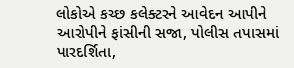લોકોએ કચ્છ કલેક્ટરને આવેદન આપીને આરોપીને ફાંસીની સજા, પોલીસ તપાસમાં પારદર્શિતા,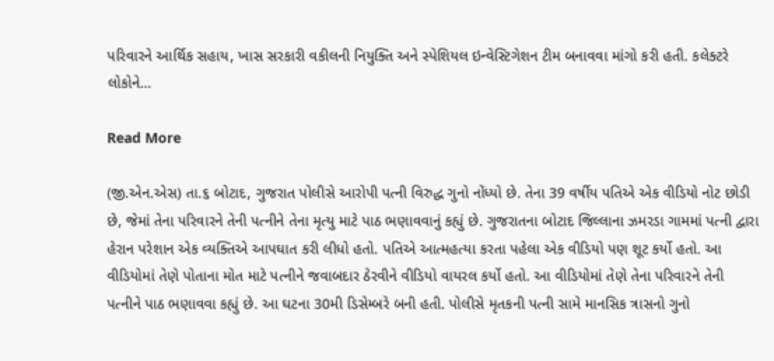પરિવારને આર્થિક સહાય, ખાસ સરકારી વકીલની નિયુક્તિ અને સ્પેશિયલ ઇન્વેસ્ટિગેશન ટીમ બનાવવા માંગો કરી હતી. કલેક્ટરે લોકોને…

Read More

(જી.એન.એસ) તા.૬ બોટાદ, ગુજરાત પોલીસે આરોપી પત્ની વિરુદ્ધ ગુનો નોંધ્યો છે. તેના 39 વર્ષીય પતિએ એક વીડિયો નોટ છોડી છે, જેમાં તેના પરિવારને તેની પત્નીને તેના મૃત્યુ માટે પાઠ ભણાવવાનું કહ્યું છે. ગુજરાતના બોટાદ જિલ્લાના ઝમરડા ગામમાં પત્ની દ્વારા હેરાન પરેશાન એક વ્યક્તિએ આપઘાત કરી લીધો હતો. પતિએ આત્મહત્યા કરતા પહેલા એક વીડિયો પણ શૂટ કર્યો હતો. આ વીડિયોમાં તેણે પોતાના મોત માટે પત્નીને જવાબદાર ઠેરવીને વીડિયો વાયરલ કર્યો હતો. આ વીડિયોમાં તેણે તેના પરિવારને તેની પત્નીને પાઠ ભણાવવા કહ્યું છે. આ ઘટના 30મી ડિસેમ્બરે બની હતી. પોલીસે મૃતકની પત્ની સામે માનસિક ત્રાસનો ગુનો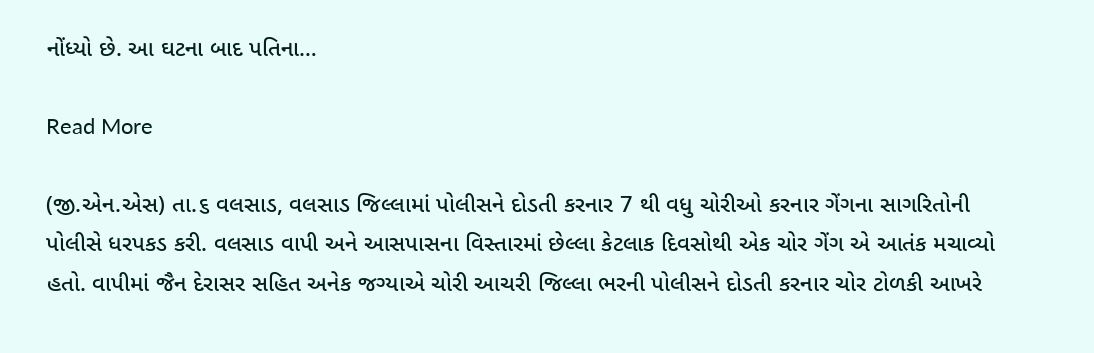નોંધ્યો છે. આ ઘટના બાદ પતિના…

Read More

(જી.એન.એસ) તા.૬ વલસાડ, વલસાડ જિલ્લામાં પોલીસને દોડતી કરનાર 7 થી વધુ ચોરીઓ કરનાર ગેંગના સાગરિતોની પોલીસે ધરપકડ કરી. વલસાડ વાપી અને આસપાસના વિસ્તારમાં છેલ્લા કેટલાક દિવસોથી એક ચોર ગેંગ એ આતંક મચાવ્યો હતો. વાપીમાં જૈન દેરાસર સહિત અનેક જગ્યાએ ચોરી આચરી જિલ્લા ભરની પોલીસને દોડતી કરનાર ચોર ટોળકી આખરે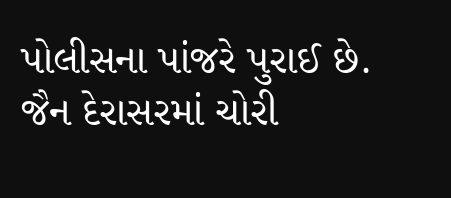પોલીસના પાંજરે પુરાઈ છે. જૈન દેરાસરમાં ચોરી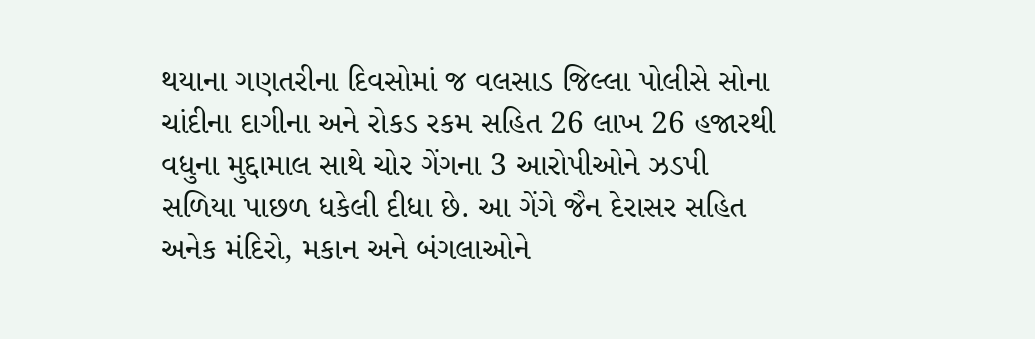થયાના ગણતરીના દિવસોમાં જ વલસાડ જિલ્લા પોલીસે સોના ચાંદીના દાગીના અને રોકડ રકમ સહિત 26 લાખ 26 હજારથી વધુના મુદ્દામાલ સાથે ચોર ગેંગના 3 આરોપીઓને ઝડપી સળિયા પાછળ ધકેલી દીધા છે. આ ગેંગે જૈન દેરાસર સહિત અનેક મંદિરો, મકાન અને બંગલાઓને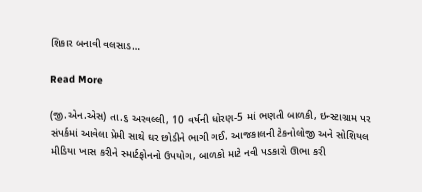શિકાર બનાવી વલસાડ…

Read More

(જી.એન.એસ) તા.૬ અરવલ્લી, 10 વર્ષની ધોરણ-5 માં ભણતી બાળકી, ઇન્સ્ટાગ્રામ પર સંપર્કમાં આવેલા પ્રેમી સાથે ઘર છોડીને ભાગી ગઈ. આજકાલની ટેકનોલોજી અને સોશિયલ મીડિયા ખાસ કરીને સ્માર્ટફોનનો ઉપયોગ, બાળકો માટે નવી પડકારો ઊભા કરી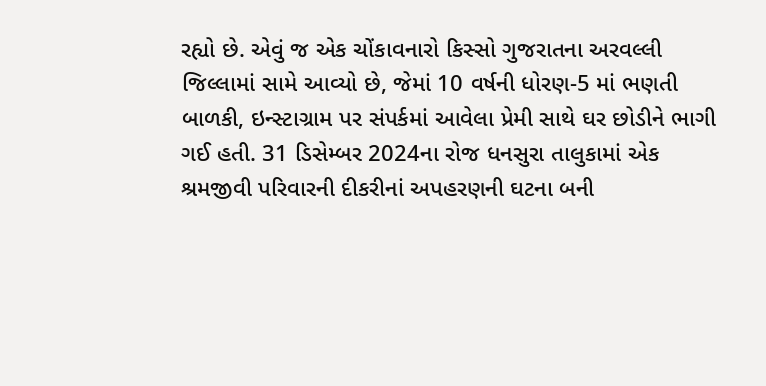રહ્યો છે. એવું જ એક ચોંકાવનારો કિસ્સો ગુજરાતના અરવલ્લી જિલ્લામાં સામે આવ્યો છે, જેમાં 10 વર્ષની ધોરણ-5 માં ભણતી બાળકી, ઇન્સ્ટાગ્રામ પર સંપર્કમાં આવેલા પ્રેમી સાથે ઘર છોડીને ભાગી ગઈ હતી. 31 ડિસેમ્બર 2024ના રોજ ધનસુરા તાલુકામાં એક શ્રમજીવી પરિવારની દીકરીનાં અપહરણની ઘટના બની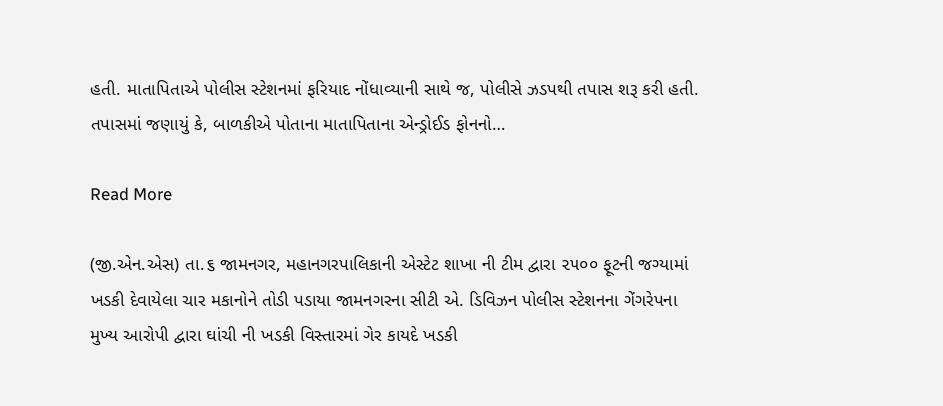હતી. માતાપિતાએ પોલીસ સ્ટેશનમાં ફરિયાદ નોંધાવ્યાની સાથે જ, પોલીસે ઝડપથી તપાસ શરૂ કરી હતી. તપાસમાં જણાયું કે, બાળકીએ પોતાના માતાપિતાના એન્ડ્રોઈડ ફોનનો…

Read More

(જી.એન.એસ) તા.૬ જામનગર, મહાનગરપાલિકાની એસ્ટેટ શાખા ની ટીમ દ્વારા ૨૫૦૦ ફૂટની જગ્યામાં ખડકી દેવાયેલા ચાર મકાનોને તોડી પડાયા જામનગરના સીટી એ. ડિવિઝન પોલીસ સ્ટેશનના ગેંગરેપના મુખ્ય આરોપી દ્વારા ઘાંચી ની ખડકી વિસ્તારમાં ગેર કાયદે ખડકી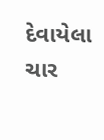દેવાયેલા ચાર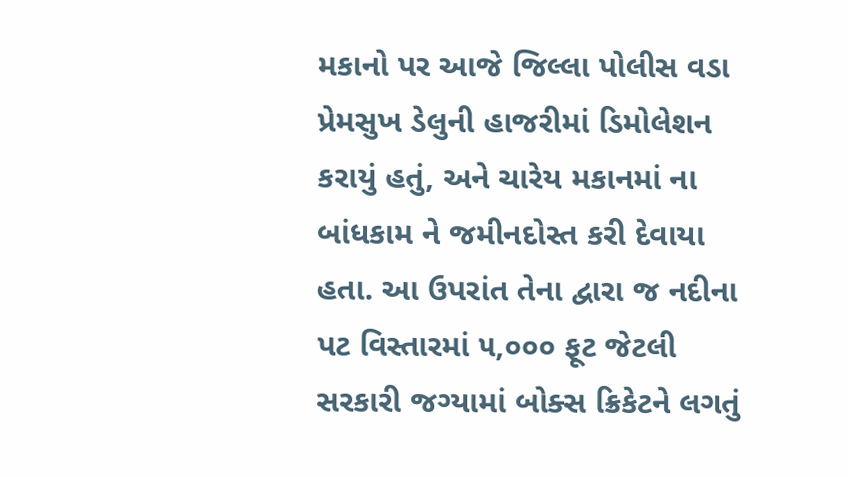મકાનો પર આજે જિલ્લા પોલીસ વડા પ્રેમસુખ ડેલુની હાજરીમાં ડિમોલેશન કરાયું હતું, અને ચારેય મકાનમાં ના બાંધકામ ને જમીનદોસ્ત કરી દેવાયા હતા. આ ઉપરાંત તેના દ્વારા જ નદીના પટ વિસ્તારમાં ૫,૦૦૦ ફૂટ જેટલી સરકારી જગ્યામાં બોક્સ ક્રિકેટને લગતું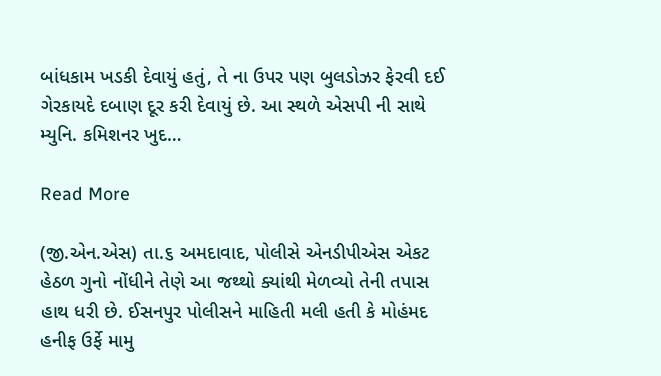બાંધકામ ખડકી દેવાયું હતું, તે ના ઉપર પણ બુલડોઝર ફેરવી દઈ ગેરકાયદે દબાણ દૂર કરી દેવાયું છે. આ સ્થળે એસપી ની સાથે મ્યુનિ. કમિશનર ખુદ…

Read More

(જી.એન.એસ) તા.૬ અમદાવાદ, પોલીસે એનડીપીએસ એકટ હેઠળ ગુનો નોંધીને તેણે આ જથ્થો ક્યાંથી મેળવ્યો તેની તપાસ હાથ ધરી છે. ઈસનપુર પોલીસને માહિતી મલી હતી કે મોહંમદ હનીફ ઉર્ફે મામુ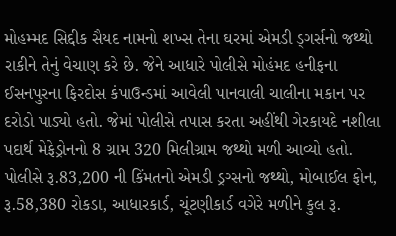મોહમ્મદ સિદ્દીક સૈયદ નામનો શખ્સ તેના ઘરમાં એમડી ડ્ગર્સનો જથ્થો રાકીને તેનું વેચાણ કરે છે. જેને આધારે પોલીસે મોહંમદ હનીફના ઈસનપુરના ફિરદોસ કંપાઉન્ડમાં આવેલી પાનવાલી ચાલીના મકાન પર દરોડો પાડ્યો હતો. જેમાં પોલીસે તપાસ કરતા અહીંથી ગેરકાયદે નશીલા પદાર્થ મેફેડ્રોનનો 8 ગ્રામ 320 મિલીગ્રામ જથ્થો મળી આવ્યો હતો. પોલીસે રૂ.83,200 ની કિંમતનો એમડી ડ્રગ્સનો જથ્થો, મોબાઈલ ફોન, રૂ.58,380 રોકડા, આધારકાર્ડ, ચૂંટણીકાર્ડ વગેરે મળીને કુલ રૂ.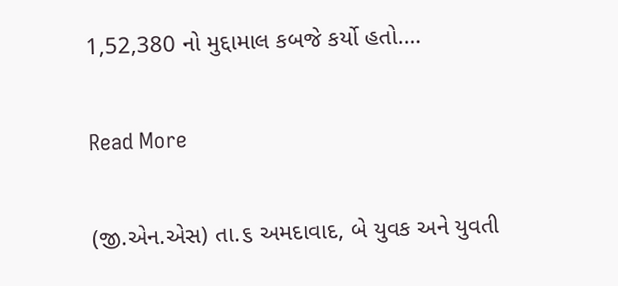1,52,380 નો મુદ્દામાલ કબજે કર્યો હતો.…

Read More

(જી.એન.એસ) તા.૬ અમદાવાદ, બે યુવક અને યુવતી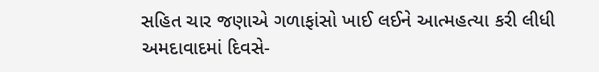સહિત ચાર જણાએ ગળાફાંસો ખાઈ લઈને આત્મહત્યા કરી લીધી અમદાવાદમાં દિવસે-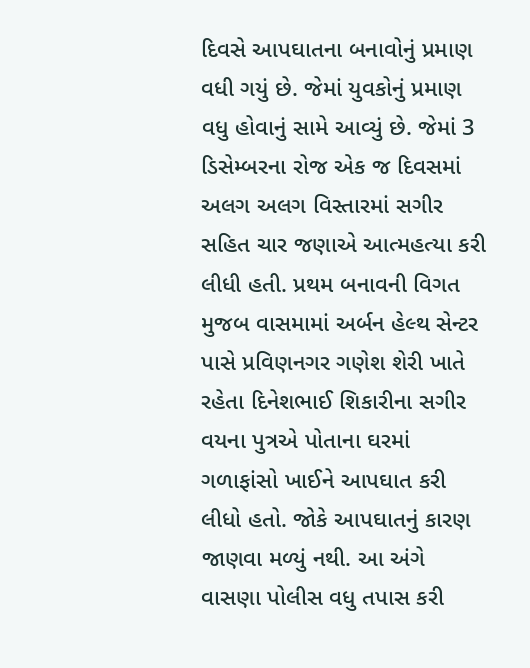દિવસે આપઘાતના બનાવોનું પ્રમાણ વધી ગયું છે. જેમાં યુવકોનું પ્રમાણ વધુ હોવાનું સામે આવ્યું છે. જેમાં 3 ડિસેમ્બરના રોજ એક જ દિવસમાં અલગ અલગ વિસ્તારમાં સગીર સહિત ચાર જણાએ આત્મહત્યા કરી લીધી હતી. પ્રથમ બનાવની વિગત મુજબ વાસમામાં અર્બન હેલ્થ સેન્ટર પાસે પ્રવિણનગર ગણેશ શેરી ખાતે રહેતા દિનેશભાઈ શિકારીના સગીર વયના પુત્રએ પોતાના ઘરમાં ગળાફાંસો ખાઈને આપઘાત કરી લીધો હતો. જોકે આપઘાતનું કારણ જાણવા મળ્યું નથી. આ અંગે વાસણા પોલીસ વધુ તપાસ કરી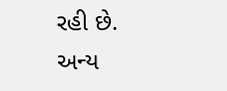રહી છે. અન્ય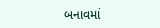બનાવમાં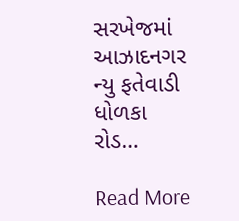સરખેજમાં આઝાદનગર ન્યુ ફતેવાડી ધોળકા રોડ…

Read More